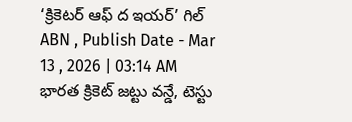‘క్రికెటర్ ఆఫ్ ద ఇయర్’ గిల్
ABN , Publish Date - Mar 13 , 2026 | 03:14 AM
భారత క్రికెట్ జట్టు వన్డే, టెస్టు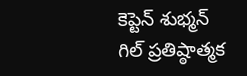కెప్టెన్ శుభ్మన్ గిల్ ప్రతిష్ఠాత్మక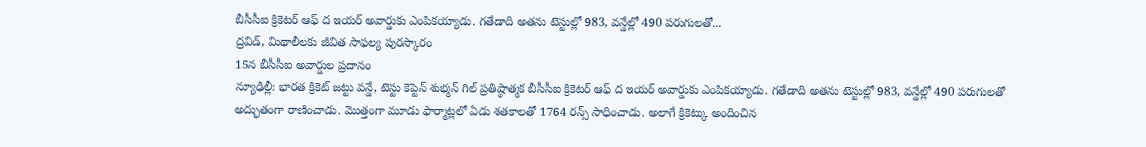బీసీసీఐ క్రికెటర్ ఆఫ్ ద ఇయర్ అవార్డుకు ఎంపికయ్యాడు. గతేడాది అతను టెస్టుల్లో 983, వన్డేల్లో 490 పరుగులతో...
ద్రవిడ్, మిథాలీలకు జీవిత సాఫల్య పురస్కారం
15న బీసీసీఐ అవార్డుల ప్రదానం
న్యూఢిల్లీ: భారత క్రికెట్ జట్టు వన్డే, టెస్టు కెప్టెన్ శుభ్మన్ గిల్ ప్రతిష్ఠాత్మక బీసీసీఐ క్రికెటర్ ఆఫ్ ద ఇయర్ అవార్డుకు ఎంపికయ్యాడు. గతేడాది అతను టెస్టుల్లో 983, వన్డేల్లో 490 పరుగులతో అద్భుతంగా రాణించాడు. మొత్తంగా మూడు ఫార్మాట్లలో ఏడు శతకాలతో 1764 రన్స్ సాధించాడు. అలాగే క్రికెట్కు అందించిన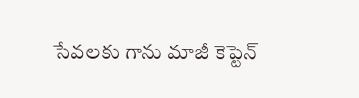సేవలకు గాను మాజీ కెప్టెన్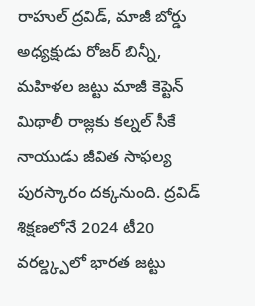రాహుల్ ద్రవిడ్, మాజీ బోర్డు అధ్యక్షుడు రోజర్ బిన్నీ, మహిళల జట్టు మాజీ కెప్టెన్ మిథాలీ రాజ్లకు కల్నల్ సీకే నాయుడు జీవిత సాఫల్య పురస్కారం దక్కనుంది. ద్రవిడ్ శిక్షణలోనే 2024 టీ20 వరల్డ్క్పలో భారత జట్టు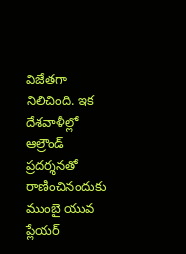విజేతగా నిలిచింది. ఇక దేశవాళీల్లో ఆల్రౌండ్ ప్రదర్శనతో రాణించినందుకు ముంబై యువ ప్లేయర్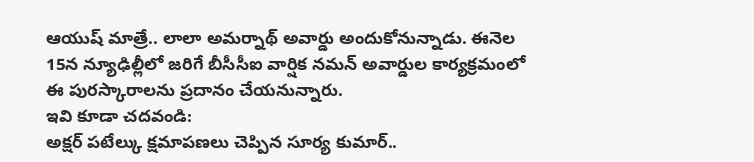ఆయుష్ మాత్రే.. లాలా అమర్నాథ్ అవార్డు అందుకోనున్నాడు. ఈనెల 15న న్యూఢిల్లీలో జరిగే బీసీసీఐ వార్షిక నమన్ అవార్డుల కార్యక్రమంలో ఈ పురస్కారాలను ప్రదానం చేయనున్నారు.
ఇవి కూడా చదవండి:
అక్షర్ పటేల్కు క్షమాపణలు చెప్పిన సూర్య కుమార్..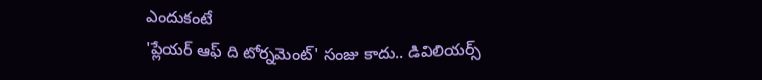ఎందుకంటే
'ప్లేయర్ ఆఫ్ ది టోర్నమెంట్' సంజు కాదు.. డివిలియర్స్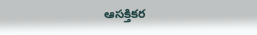ఆసక్తికర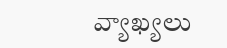వ్యాఖ్యలు